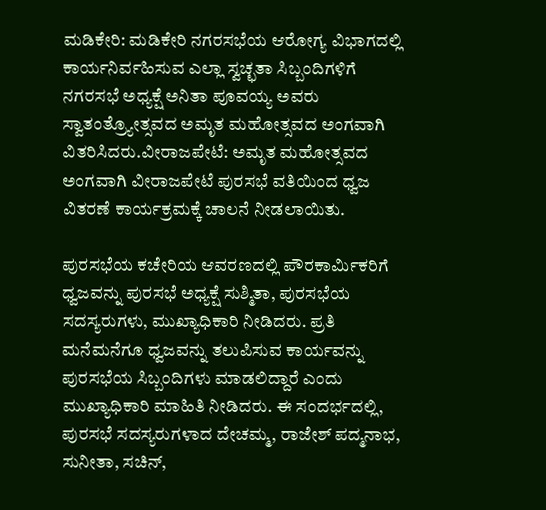ಮಡಿಕೇರಿ: ಮಡಿಕೇರಿ ನಗರಸಭೆಯ ಆರೋಗ್ಯ ವಿಭಾಗದಲ್ಲಿ ಕಾರ್ಯನಿರ್ವಹಿಸುವ ಎಲ್ಲಾ ಸ್ವಚ್ಛತಾ ಸಿಬ್ಬಂದಿಗಳಿಗೆ ನಗರಸಭೆ ಅಧ್ಯಕ್ಷೆ ಅನಿತಾ ಪೂವಯ್ಯ ಅವರು ಸ್ವಾತಂತ್ರ‍್ಯೋತ್ಸವದ ಅಮೃತ ಮಹೋತ್ಸವದ ಅಂಗವಾಗಿ ವಿತರಿಸಿದರು.ವೀರಾಜಪೇಟೆ: ಅಮೃತ ಮಹೋತ್ಸವದ ಅಂಗವಾಗಿ ವೀರಾಜಪೇಟೆ ಪುರಸಭೆ ವತಿಯಿಂದ ಧ್ವಜ ವಿತರಣೆ ಕಾರ್ಯಕ್ರಮಕ್ಕೆ ಚಾಲನೆ ನೀಡಲಾಯಿತು.

ಪುರಸಭೆಯ ಕಚೇರಿಯ ಆವರಣದಲ್ಲಿ ಪೌರಕಾರ್ಮಿಕರಿಗೆ ಧ್ವಜವನ್ನು ಪುರಸಭೆ ಅಧ್ಯಕ್ಷೆ ಸುಶ್ಮಿತಾ, ಪುರಸಭೆಯ ಸದಸ್ಯರುಗಳು, ಮುಖ್ಯಾಧಿಕಾರಿ ನೀಡಿದರು. ಪ್ರತಿ ಮನೆಮನೆಗೂ ಧ್ವಜವನ್ನು ತಲುಪಿಸುವ ಕಾರ್ಯವನ್ನು ಪುರಸಭೆಯ ಸಿಬ್ಬಂದಿಗಳು ಮಾಡಲಿದ್ದಾರೆ ಎಂದು ಮುಖ್ಯಾಧಿಕಾರಿ ಮಾಹಿತಿ ನೀಡಿದರು. ಈ ಸಂದರ್ಭದಲ್ಲಿ, ಪುರಸಭೆ ಸದಸ್ಯರುಗಳಾದ ದೇಚಮ್ಮ, ರಾಜೇಶ್ ಪದ್ಮನಾಭ, ಸುನೀತಾ, ಸಚಿನ್,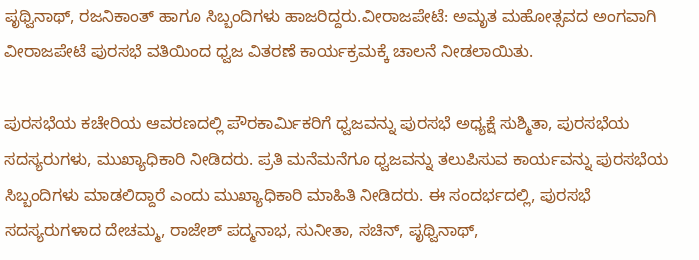ಪೃಥ್ವಿನಾಥ್, ರಜನಿಕಾಂತ್ ಹಾಗೂ ಸಿಬ್ಬಂದಿಗಳು ಹಾಜರಿದ್ದರು.ವೀರಾಜಪೇಟೆ: ಅಮೃತ ಮಹೋತ್ಸವದ ಅಂಗವಾಗಿ ವೀರಾಜಪೇಟೆ ಪುರಸಭೆ ವತಿಯಿಂದ ಧ್ವಜ ವಿತರಣೆ ಕಾರ್ಯಕ್ರಮಕ್ಕೆ ಚಾಲನೆ ನೀಡಲಾಯಿತು.

ಪುರಸಭೆಯ ಕಚೇರಿಯ ಆವರಣದಲ್ಲಿ ಪೌರಕಾರ್ಮಿಕರಿಗೆ ಧ್ವಜವನ್ನು ಪುರಸಭೆ ಅಧ್ಯಕ್ಷೆ ಸುಶ್ಮಿತಾ, ಪುರಸಭೆಯ ಸದಸ್ಯರುಗಳು, ಮುಖ್ಯಾಧಿಕಾರಿ ನೀಡಿದರು. ಪ್ರತಿ ಮನೆಮನೆಗೂ ಧ್ವಜವನ್ನು ತಲುಪಿಸುವ ಕಾರ್ಯವನ್ನು ಪುರಸಭೆಯ ಸಿಬ್ಬಂದಿಗಳು ಮಾಡಲಿದ್ದಾರೆ ಎಂದು ಮುಖ್ಯಾಧಿಕಾರಿ ಮಾಹಿತಿ ನೀಡಿದರು. ಈ ಸಂದರ್ಭದಲ್ಲಿ, ಪುರಸಭೆ ಸದಸ್ಯರುಗಳಾದ ದೇಚಮ್ಮ, ರಾಜೇಶ್ ಪದ್ಮನಾಭ, ಸುನೀತಾ, ಸಚಿನ್, ಪೃಥ್ವಿನಾಥ್,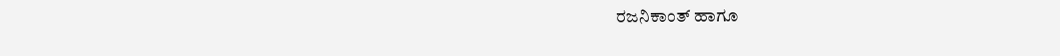ರಜನಿಕಾಂತ್ ಹಾಗೂ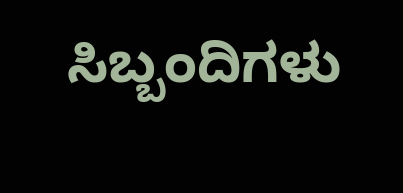ಸಿಬ್ಬಂದಿಗಳು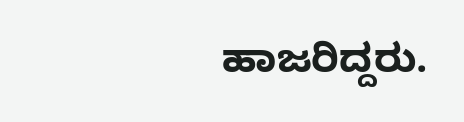ಹಾಜರಿದ್ದರು.